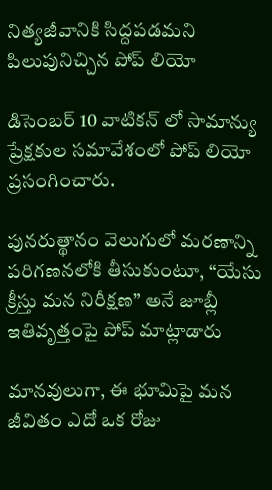నిత్యజీవానికి సిద్దపడమని పిలుపునిచ్చిన పోప్ లియో

డిసెంబర్ 10 వాటికన్ లో సామాన్యు ప్రేక్షకుల సమావేశంలో పోప్ లియో ప్రసంగించారు.

పునరుత్థానం వెలుగులో మరణాన్ని పరిగణనలోకి తీసుకుంటూ, “యేసు క్రీస్తు మన నిరీక్షణ” అనే జూబ్లీ ఇతివృత్తంపై పోప్ మాట్లాడారు

మానవులుగా, ఈ భూమిపై మన జీవితం ఎదో ఒక రోజు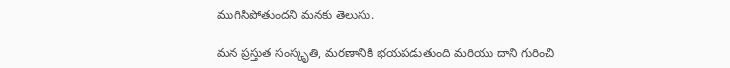ముగిసిపోతుందని మనకు తెలుసు.

మన ప్రస్తుత సంస్కృతి, మరణానికి భయపడుతుంది మరియు దాని గురించి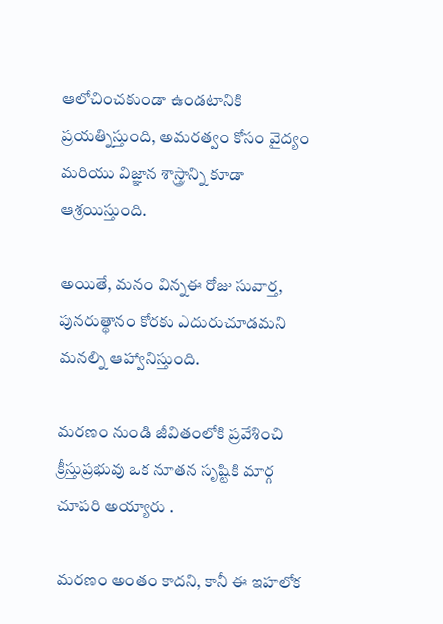ఆలోచించకుండా ఉండటానికి ప్రయత్నిస్తుంది, అమరత్వం కోసం వైద్యం మరియు విజ్ఞాన శాస్త్రాన్ని కూడా ఆశ్రయిస్తుంది.

అయితే, మనం విన్నఈ రోజు సువార్త, పునరుత్థానం కోరకు ఎదురుచూడమని మనల్ని ఆహ్వానిస్తుంది.

మరణం నుండి జీవితంలోకి ప్రవేశించి క్రీస్తుప్రభువు ఒక నూతన సృష్టికి మార్గ చూపరి అయ్యారు .

మరణం అంతం కాదని, కానీ ఈ ఇహలోక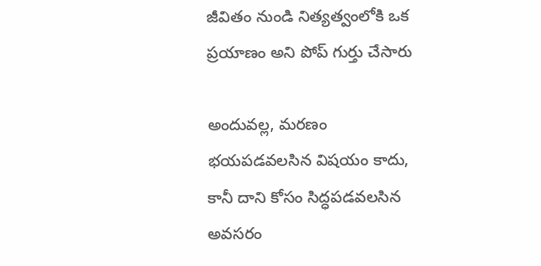జీవితం నుండి నిత్యత్వంలోకి ఒక ప్రయాణం అని పోప్ గుర్తు చేసారు

అందువల్ల, మరణం భయపడవలసిన విషయం కాదు, కానీ దాని కోసం సిద్ధపడవలసిన అవసరం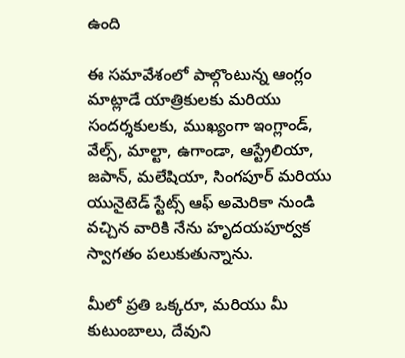ఉంది

ఈ సమావేశంలో పాల్గొంటున్న ఆంగ్లం మాట్లాడే యాత్రికులకు మరియు సందర్శకులకు, ముఖ్యంగా ఇంగ్లాండ్, వేల్స్, మాల్టా, ఉగాండా, ఆస్ట్రేలియా, జపాన్, మలేషియా, సింగపూర్ మరియు యునైటెడ్ స్టేట్స్ ఆఫ్ అమెరికా నుండి వచ్చిన వారికి నేను హృదయపూర్వక స్వాగతం పలుకుతున్నాను.

మీలో ప్రతి ఒక్కరూ, మరియు మీ కుటుంబాలు, దేవుని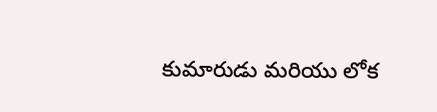కుమారుడు మరియు లోక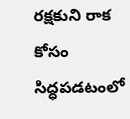రక్షకుని రాక కోసం సిద్ధపడటంలో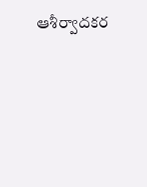ఆశీర్వాదకర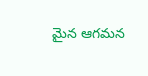మైన ఆగమన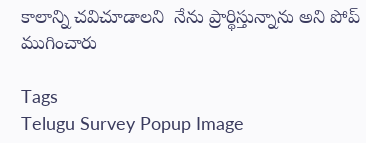కాలాన్ని చవిచూడాలని  నేను ప్రార్థిస్తున్నాను అని పోప్ ముగించారు

Tags
Telugu Survey Popup Image